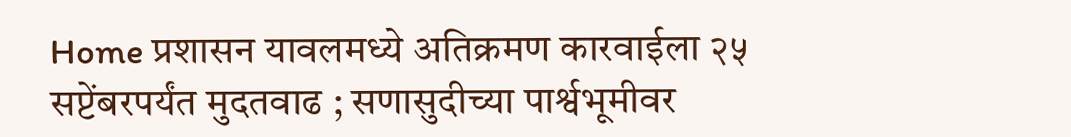Home प्रशासन यावलमध्ये अतिक्रमण कारवाईला २५ सप्टेंबरपर्यंत मुदतवाढ ; सणासुदीच्या पार्श्वभूमीवर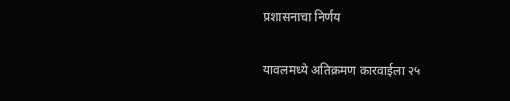प्रशासनाचा निर्णय

यावलमध्ये अतिक्रमण कारवाईला २५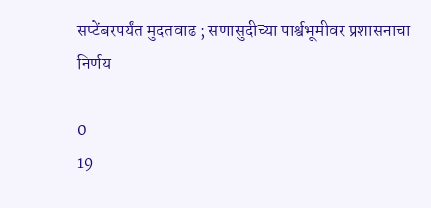सप्टेंबरपर्यंत मुदतवाढ ; सणासुदीच्या पार्श्वभूमीवर प्रशासनाचा निर्णय

0
19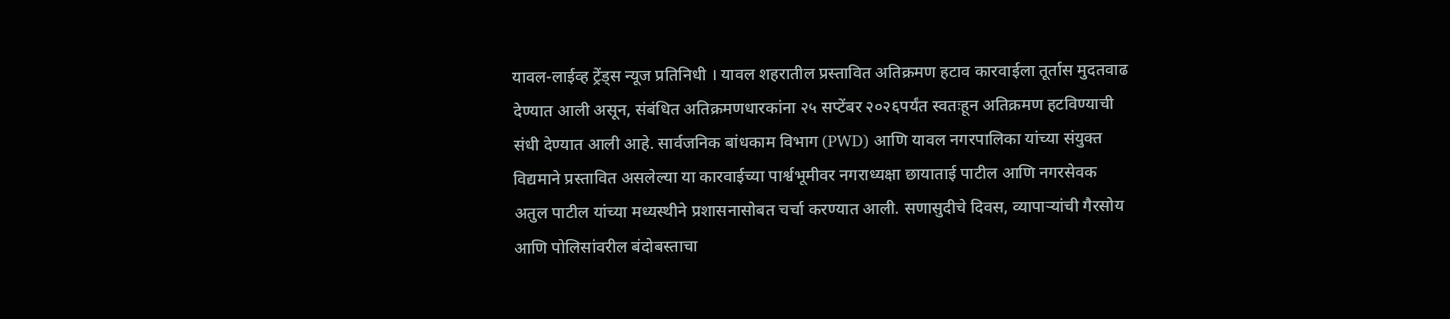यावल-लाईव्ह ट्रेंड्स न्यूज प्रतिनिधी । यावल शहरातील प्रस्तावित अतिक्रमण हटाव कारवाईला तूर्तास मुदतवाढ देण्यात आली असून, संबंधित अतिक्रमणधारकांना २५ सप्टेंबर २०२६पर्यंत स्वतःहून अतिक्रमण हटविण्याची संधी देण्यात आली आहे. सार्वजनिक बांधकाम विभाग (PWD) आणि यावल नगरपालिका यांच्या संयुक्त विद्यमाने प्रस्तावित असलेल्या या कारवाईच्या पार्श्वभूमीवर नगराध्यक्षा छायाताई पाटील आणि नगरसेवक अतुल पाटील यांच्या मध्यस्थीने प्रशासनासोबत चर्चा करण्यात आली. सणासुदीचे दिवस, व्यापाऱ्यांची गैरसोय आणि पोलिसांवरील बंदोबस्ताचा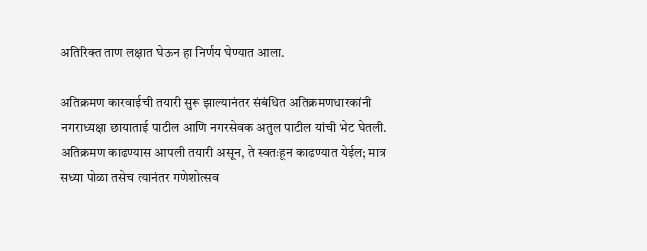अतिरिक्त ताण लक्षात घेऊन हा निर्णय घेण्यात आला.

अतिक्रमण कारवाईची तयारी सुरू झाल्यानंतर संबंधित अतिक्रमणधारकांनी नगराध्यक्षा छायाताई पाटील आणि नगरसेवक अतुल पाटील यांची भेट घेतली. अतिक्रमण काढण्यास आपली तयारी असून, ते स्वतःहून काढण्यात येईल; मात्र सध्या पोळा तसेच त्यानंतर गणेशोत्सव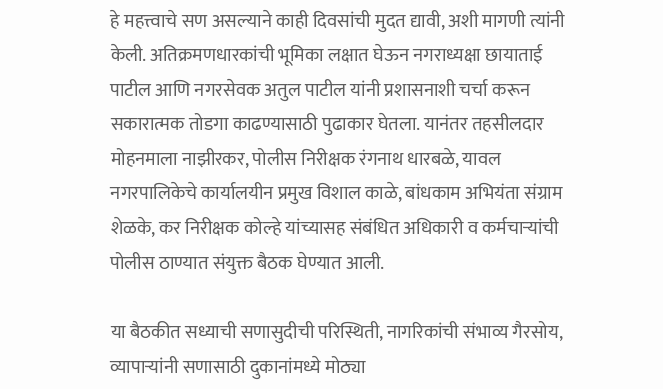हे महत्त्वाचे सण असल्याने काही दिवसांची मुदत द्यावी, अशी मागणी त्यांनी केली. अतिक्रमणधारकांची भूमिका लक्षात घेऊन नगराध्यक्षा छायाताई पाटील आणि नगरसेवक अतुल पाटील यांनी प्रशासनाशी चर्चा करून सकारात्मक तोडगा काढण्यासाठी पुढाकार घेतला. यानंतर तहसीलदार मोहनमाला नाझीरकर, पोलीस निरीक्षक रंगनाथ धारबळे, यावल नगरपालिकेचे कार्यालयीन प्रमुख विशाल काळे, बांधकाम अभियंता संग्राम शेळके, कर निरीक्षक कोल्हे यांच्यासह संबंधित अधिकारी व कर्मचाऱ्यांची पोलीस ठाण्यात संयुक्त बैठक घेण्यात आली.

या बैठकीत सध्याची सणासुदीची परिस्थिती, नागरिकांची संभाव्य गैरसोय, व्यापाऱ्यांनी सणासाठी दुकानांमध्ये मोठ्या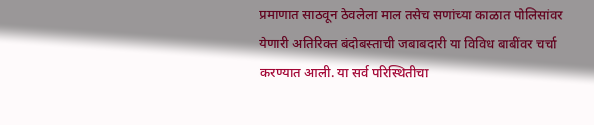प्रमाणात साठवून ठेवलेला माल तसेच सणांच्या काळात पोलिसांवर येणारी अतिरिक्त बंदोबस्ताची जबाबदारी या विविध बाबींवर चर्चा करण्यात आली. या सर्व परिस्थितीचा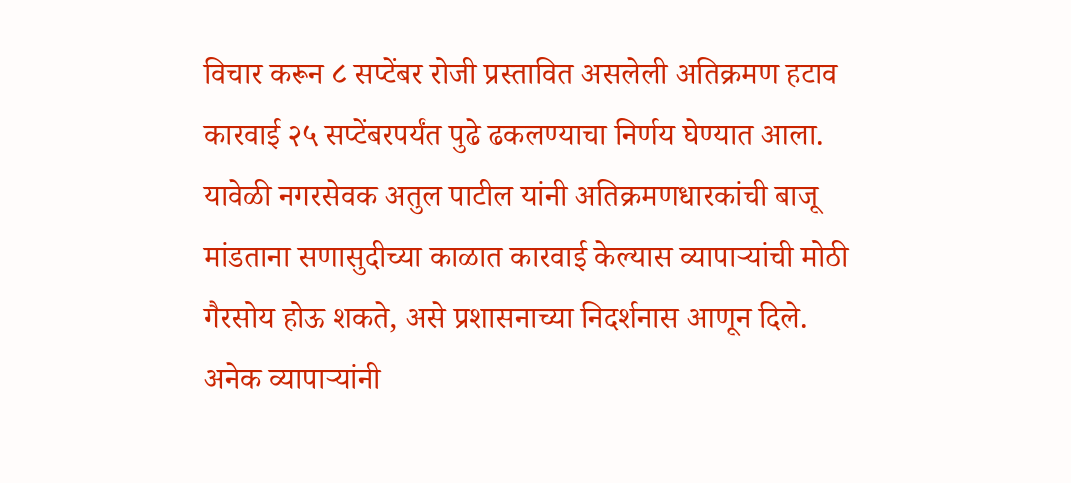विचार करून ८ सप्टेंबर रोजी प्रस्तावित असलेली अतिक्रमण हटाव कारवाई २५ सप्टेंबरपर्यंत पुढे ढकलण्याचा निर्णय घेण्यात आला. यावेळी नगरसेवक अतुल पाटील यांनी अतिक्रमणधारकांची बाजू मांडताना सणासुदीच्या काळात कारवाई केल्यास व्यापाऱ्यांची मोठी गैरसोय होऊ शकते, असे प्रशासनाच्या निदर्शनास आणून दिले. अनेक व्यापाऱ्यांनी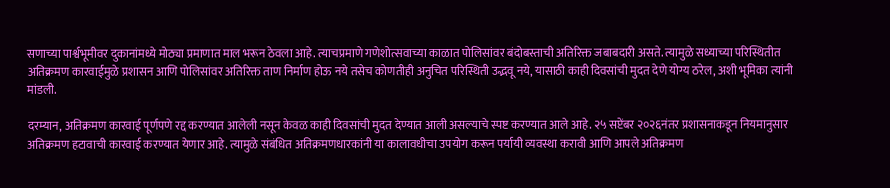सणाच्या पार्श्वभूमीवर दुकानांमध्ये मोठ्या प्रमाणात माल भरून ठेवला आहे. त्याचप्रमाणे गणेशोत्सवाच्या काळात पोलिसांवर बंदोबस्ताची अतिरिक्त जबाबदारी असते. त्यामुळे सध्याच्या परिस्थितीत अतिक्रमण कारवाईमुळे प्रशासन आणि पोलिसांवर अतिरिक्त ताण निर्माण होऊ नये तसेच कोणतीही अनुचित परिस्थिती उद्भवू नये, यासाठी काही दिवसांची मुदत देणे योग्य ठरेल, अशी भूमिका त्यांनी मांडली.

दरम्यान, अतिक्रमण कारवाई पूर्णपणे रद्द करण्यात आलेली नसून केवळ काही दिवसांची मुदत देण्यात आली असल्याचे स्पष्ट करण्यात आले आहे. २५ सप्टेंबर २०२६नंतर प्रशासनाकडून नियमानुसार अतिक्रमण हटावाची कारवाई करण्यात येणार आहे. त्यामुळे संबंधित अतिक्रमणधारकांनी या कालावधीचा उपयोग करून पर्यायी व्यवस्था करावी आणि आपले अतिक्रमण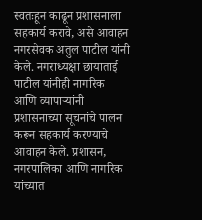स्वतःहून काढून प्रशासनाला सहकार्य करावे, असे आवाहन नगरसेवक अतुल पाटील यांनी केले. नगराध्यक्षा छायाताई पाटील यांनीही नागरिक आणि व्यापाऱ्यांनी प्रशासनाच्या सूचनांचे पालन करून सहकार्य करण्याचे आवाहन केले. प्रशासन, नगरपालिका आणि नागरिक यांच्यात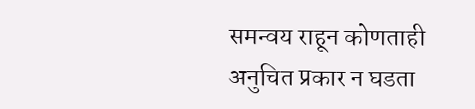समन्वय राहून कोणताही अनुचित प्रकार न घडता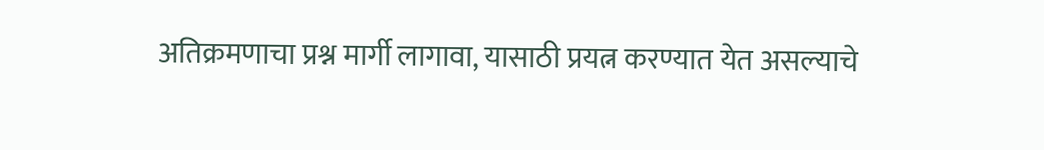अतिक्रमणाचा प्रश्न मार्गी लागावा, यासाठी प्रयत्न करण्यात येत असल्याचे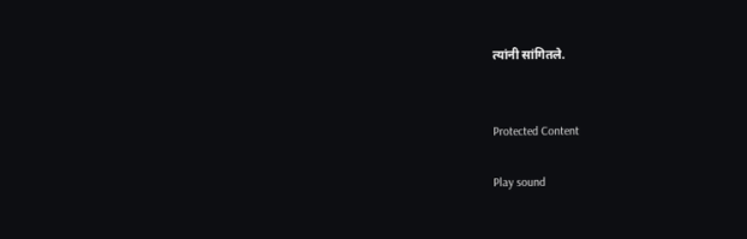त्यांनी सांगितले.


Protected Content

Play sound